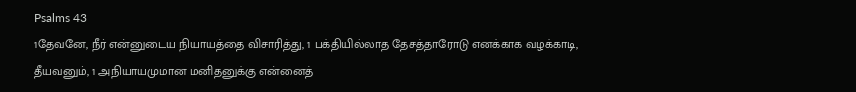Psalms 43
1தேவனே, நீர் என்னுடைய நியாயத்தை விசாரித்து, 1 பக்தியில்லாத தேசத்தாரோடு எனக்காக வழக்காடி, தீயவனும், 1 அநியாயமுமான மனிதனுக்கு என்னைத்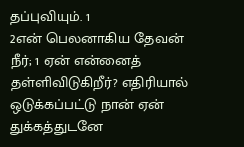தப்புவியும். 1
2என் பெலனாகிய தேவன் நீர்; 1 ஏன் என்னைத் தள்ளிவிடுகிறீர்? எதிரியால் ஒடுக்கப்பட்டு நான் ஏன் துக்கத்துடனே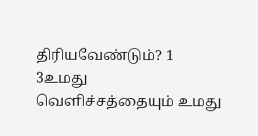திரியவேண்டும்? 1
3உமது வெளிச்சத்தையும் உமது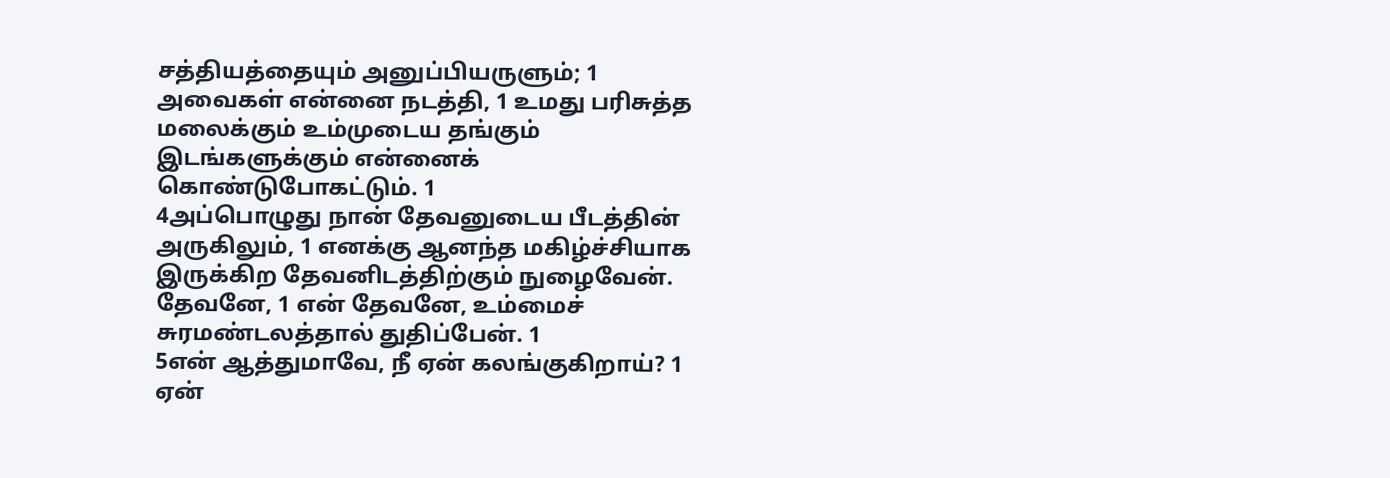சத்தியத்தையும் அனுப்பியருளும்; 1 அவைகள் என்னை நடத்தி, 1 உமது பரிசுத்த மலைக்கும் உம்முடைய தங்கும் இடங்களுக்கும் என்னைக் கொண்டுபோகட்டும். 1
4அப்பொழுது நான் தேவனுடைய பீடத்தின் அருகிலும், 1 எனக்கு ஆனந்த மகிழ்ச்சியாக இருக்கிற தேவனிடத்திற்கும் நுழைவேன். தேவனே, 1 என் தேவனே, உம்மைச் சுரமண்டலத்தால் துதிப்பேன். 1
5என் ஆத்துமாவே, நீ ஏன் கலங்குகிறாய்? 1 ஏன்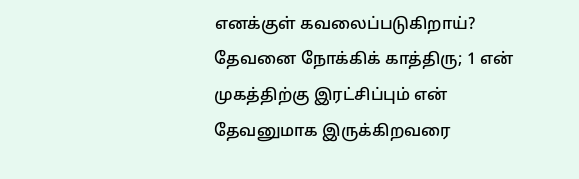எனக்குள் கவலைப்படுகிறாய்? தேவனை நோக்கிக் காத்திரு; 1 என் முகத்திற்கு இரட்சிப்பும் என் தேவனுமாக இருக்கிறவரை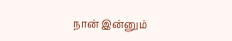நான் இன்னும்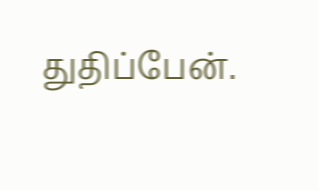துதிப்பேன்.